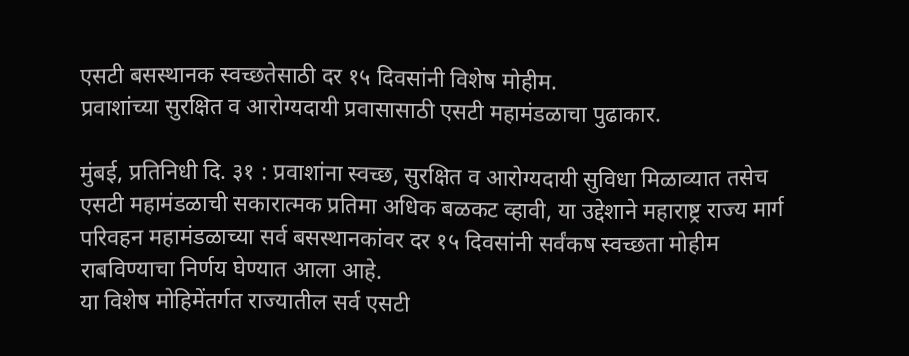एसटी बसस्थानक स्वच्छतेसाठी दर १५ दिवसांनी विशेष मोहीम.
प्रवाशांच्या सुरक्षित व आरोग्यदायी प्रवासासाठी एसटी महामंडळाचा पुढाकार.

मुंबई, प्रतिनिधी दि. ३१ : प्रवाशांना स्वच्छ, सुरक्षित व आरोग्यदायी सुविधा मिळाव्यात तसेच एसटी महामंडळाची सकारात्मक प्रतिमा अधिक बळकट व्हावी, या उद्देशाने महाराष्ट्र राज्य मार्ग परिवहन महामंडळाच्या सर्व बसस्थानकांवर दर १५ दिवसांनी सर्वंकष स्वच्छता मोहीम राबविण्याचा निर्णय घेण्यात आला आहे.
या विशेष मोहिमेंतर्गत राज्यातील सर्व एसटी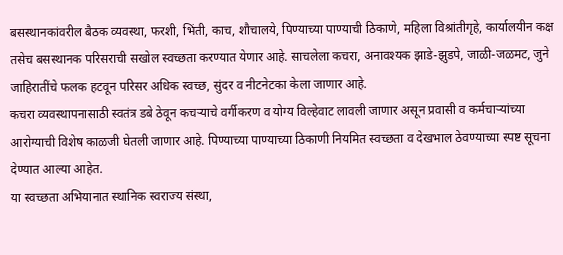बसस्थानकांवरील बैठक व्यवस्था, फरशी, भिंती, काच, शौचालये, पिण्याच्या पाण्याची ठिकाणे, महिला विश्रांतीगृहे, कार्यालयीन कक्ष तसेच बसस्थानक परिसराची सखोल स्वच्छता करण्यात येणार आहे. साचलेला कचरा, अनावश्यक झाडे-झुडपे, जाळी-जळमट, जुने जाहिरातींचे फलक हटवून परिसर अधिक स्वच्छ, सुंदर व नीटनेटका केला जाणार आहे.
कचरा व्यवस्थापनासाठी स्वतंत्र डबे ठेवून कचऱ्याचे वर्गीकरण व योग्य विल्हेवाट लावली जाणार असून प्रवासी व कर्मचाऱ्यांच्या आरोग्याची विशेष काळजी घेतली जाणार आहे. पिण्याच्या पाण्याच्या ठिकाणी नियमित स्वच्छता व देखभाल ठेवण्याच्या स्पष्ट सूचना देण्यात आल्या आहेत.
या स्वच्छता अभियानात स्थानिक स्वराज्य संस्था,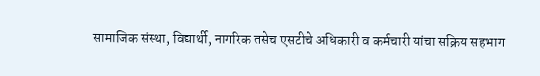सामाजिक संस्था, विद्यार्थी, नागरिक तसेच एसटीचे अधिकारी व कर्मचारी यांचा सक्रिय सहभाग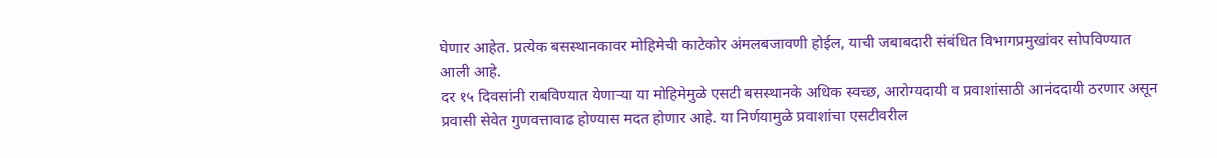घेणार आहेत. प्रत्येक बसस्थानकावर मोहिमेची काटेकोर अंमलबजावणी होईल, याची जबाबदारी संबंधित विभागप्रमुखांवर सोपविण्यात आली आहे.
दर १५ दिवसांनी राबविण्यात येणाऱ्या या मोहिमेमुळे एसटी बसस्थानके अधिक स्वच्छ, आरोग्यदायी व प्रवाशांसाठी आनंददायी ठरणार असून प्रवासी सेवेत गुणवत्तावाढ होण्यास मदत होणार आहे. या निर्णयामुळे प्रवाशांचा एसटीवरील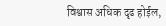विश्वास अधिक दृढ होईल,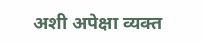अशी अपेक्षा व्यक्त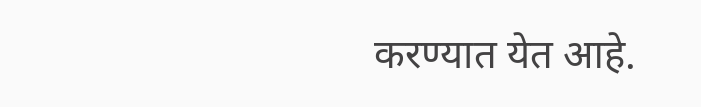करण्यात येत आहे.